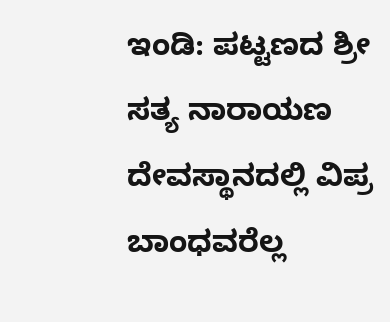ಇಂಡಿ: ಪಟ್ಟಣದ ಶ್ರೀ ಸತ್ಯ ನಾರಾಯಣ ದೇವಸ್ಥಾನದಲ್ಲಿ ವಿಪ್ರ ಬಾಂಧವರೆಲ್ಲ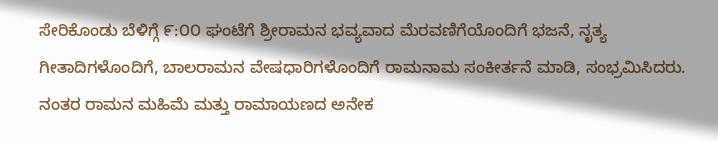ಸೇರಿಕೊಂಡು ಬೆಳಿಗ್ಗೆ ೯:೦೦ ಘಂಟೆಗೆ ಶ್ರೀರಾಮನ ಭವ್ಯವಾದ ಮೆರವಣಿಗೆಯೊಂದಿಗೆ ಭಜನೆ, ನೃತ್ಯ ಗೀತಾದಿಗಳೊಂದಿಗೆ, ಬಾಲರಾಮನ ವೇಷಧಾರಿಗಳೊಂದಿಗೆ ರಾಮನಾಮ ಸಂಕೀರ್ತನೆ ಮಾಡಿ, ಸಂಭ್ರಮಿಸಿದರು.
ನಂತರ ರಾಮನ ಮಹಿಮೆ ಮತ್ತು ರಾಮಾಯಣದ ಅನೇಕ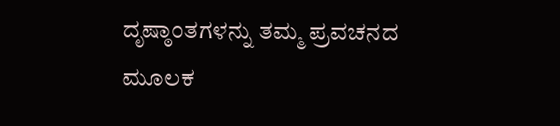ದೃಷ್ಠಾಂತಗಳನ್ನು ತಮ್ಮ ಪ್ರವಚನದ ಮೂಲಕ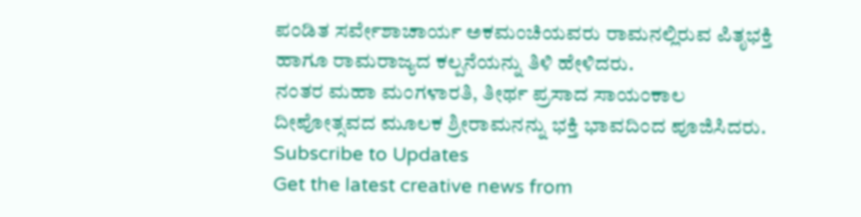ಪಂಡಿತ ಸರ್ವೇಶಾಚಾರ್ಯ ಅಕಮಂಚಿಯವರು ರಾಮನಲ್ಲಿರುವ ಪಿತೃಭಕ್ತಿ ಹಾಗೂ ರಾಮರಾಜ್ಯದ ಕಲ್ಪನೆಯನ್ನು ತಿಳಿ ಹೇಳಿದರು.
ನಂತರ ಮಹಾ ಮಂಗಳಾರತಿ, ತೀರ್ಥ ಪ್ರಸಾದ ಸಾಯಂಕಾಲ ದೀಪೋತ್ಸವದ ಮೂಲಕ ಶ್ರೀರಾಮನನ್ನು ಭಕ್ತಿ ಭಾವದಿಂದ ಪೂಜಿಸಿದರು.
Subscribe to Updates
Get the latest creative news from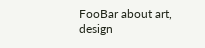FooBar about art, design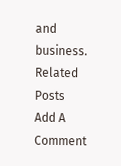and business.
Related Posts
Add A Comment